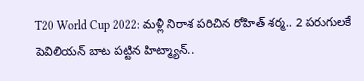T20 World Cup 2022: మళ్లీ నిరాశ పరిచిన రోహిత్ శర్మ.. 2 పరుగులకే పెవిలియన్ బాట పట్టిన హిట్మ్యాన్..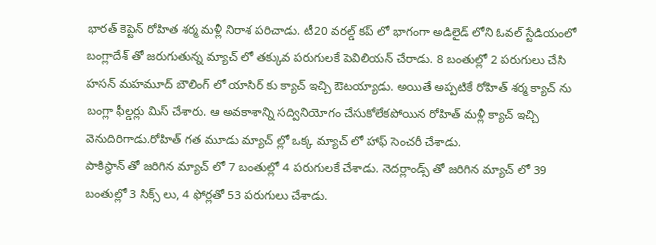భారత్ కెప్టెన్ రోహిత శర్మ మళ్లీ నిరాశ పరిచాడు. టీ20 వరల్డ్ కప్ లో భాగంగా అడిలైడ్ లోని ఓవల్ స్టేడియంలో బంగ్లాదేశ్ తో జరుగుతున్న మ్యాచ్ లో తక్కువ పరుగులకే పెవిలియన్ చేరాడు. 8 బంతుల్లో 2 పరుగులు చేసి హసన్ మహమూద్ బౌలింగ్ లో యాసిర్ కు క్యాచ్ ఇచ్చి ఔటయ్యాడు. అయితే అప్పటికే రోహిత్ శర్మ క్యాచ్ ను బంగ్లా ఫీల్డర్లు మిస్ చేశారు. ఆ అవకాశాన్ని సద్వినియోగం చేసుకోలేకపోయిన రోహిత్ మళ్లీ క్యాచ్ ఇచ్చి వెనుదిరిగాడు.రోహిత్ గత మూడు మ్యాచ్ ల్లో ఒక్క మ్యాచ్ లో హాఫ్ సెంచరీ చేశాడు.
పాకిస్థాన్ తో జరిగిన మ్యాచ్ లో 7 బంతుల్లో 4 పరుగులకే చేశాడు. నెదర్లాండ్స్ తో జరిగిన మ్యాచ్ లో 39 బంతుల్లో 3 సిక్స్ లు, 4 ఫోర్లతో 53 పరుగులు చేశాడు.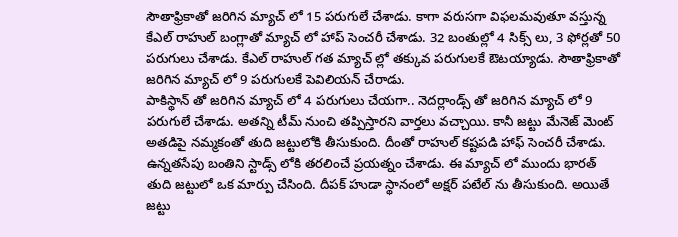సౌతాఫ్రికాతో జరిగిన మ్యాచ్ లో 15 పరుగులే చేశాడు. కాగా వరుసగా విఫలమవుతూ వస్తున్న కేఎల్ రాహుల్ బంగ్లాతో మ్యాచ్ లో హాప్ సెంచరీ చేశాడు. 32 బంతుల్లో 4 సిక్స్ లు, 3 ఫోర్లతో 50 పరుగులు చేశాడు. కేఎల్ రాహుల్ గత మ్యాచ్ ల్లో తక్కువ పరుగులకే ఔటయ్యాడు. సౌతాఫ్రికాతో జరిగిన మ్యాచ్ లో 9 పరుగులకే పెవిలియన్ చేరాడు.
పాకిస్థాన్ తో జరిగిన మ్యాచ్ లో 4 పరుగులు చేయగా.. నెదర్లాండ్స్ తో జరిగిన మ్యాచ్ లో 9 పరుగులే చేశాడు. అతన్ని టీమ్ నుంచి తప్పిస్తారని వార్తలు వచ్చాయి. కానీ జట్టు మేనెజ్ మెంట్ అతడిపై నమ్మకంతో తుది జట్టులోకి తీసుకుంది. దీంతో రాహుల్ కష్టపడి హాఫ్ సెంచరీ చేశాడు. ఉన్నతసేపు బంతిని స్టాడ్స్ లోకి తరలించే ప్రయత్నం చేశాడు. ఈ మ్యాచ్ లో ముందు భారత్ తుది జట్టులో ఒక మార్పు చేసింది. దీపక్ హుడా స్థానంలో అక్షర్ పటేల్ ను తీసుకుంది. అయితే జట్టు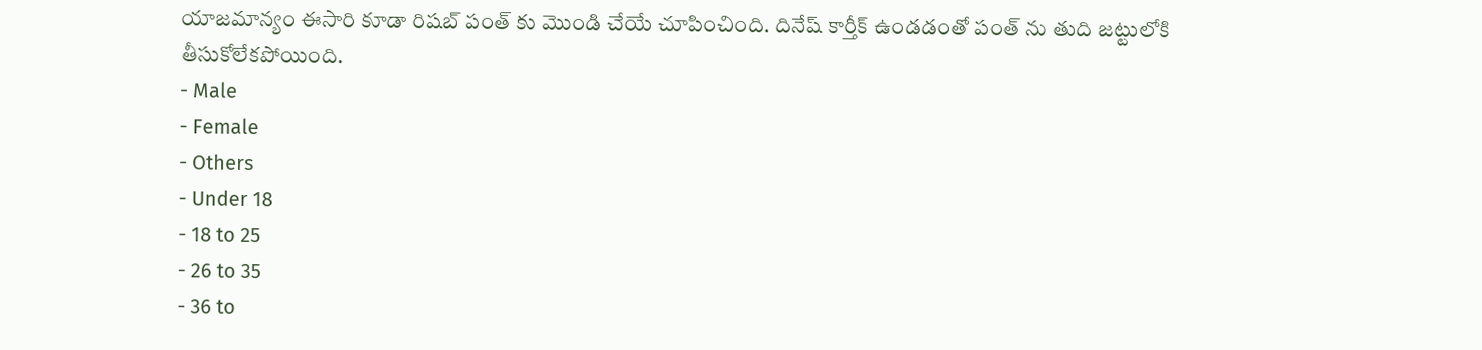యాజమాన్యం ఈసారి కూడా రిషబ్ పంత్ కు మొండి చేయే చూపించింది. దినేష్ కార్తీక్ ఉండడంతో పంత్ ను తుది జట్టులోకి తీసుకోలేకపోయింది.
- Male
- Female
- Others
- Under 18
- 18 to 25
- 26 to 35
- 36 to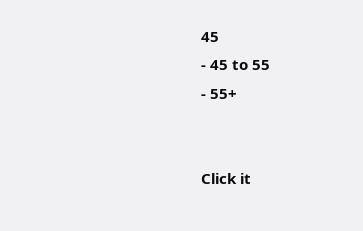45
- 45 to 55
- 55+


Click it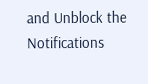and Unblock the Notifications